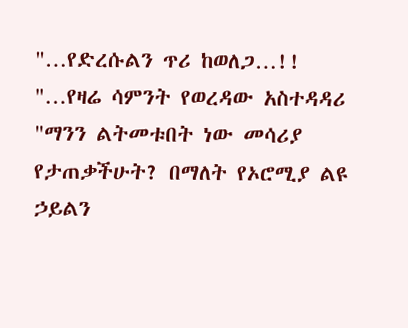"…የድረሱልን ጥሪ ከወለጋ…!!
"…የዛሬ ሳምንት የወረዳው አስተዳዳሪ "ማንን ልትመቱበት ነው መሳሪያ የታጠቃችሁት? በማለት የኦሮሚያ ልዩ ኃይልን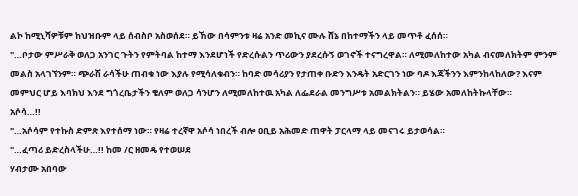ልኮ ከሚኒሻዎቹም ከህዝቡም ላይ ሰብስቦ አስወሰደ። ይኸው በሳምንቱ ዛሬ አንድ መኪና ሙሉ ሸኔ በከተማችን ላይ መጥቶ ፈሰሰ።
"…ቦታው ምሥራቅ ወለጋ አንገር ጉትን የምትባል ከተማ እንደሆነች የድረሱልን ጥሪውን ያደረሱኝ ወገኖች ተናግረዋል። ለሚመለከተው አካል ብናመለክትም ምንም መልስ አላገኘንም። ጭራሽ ራሳችሁ ጠብቁ ነው እያሉ የሚሳለቁብን። ከባድ መሳሪያን የታጠቀ ቡድን እንዴት አድርገን ነው ባዶ እጃችንን እምንከላከለው? እናም መምህር ሆይ እባክህ እንደ ግጎረቤታችን ቄለም ወለጋ ሳንሆን ለሚመለከተዉ አካል ለፌደራል መንግሥቱ አመልክትልን። ይሄው አመለከትኩላቸው።
አሶሳ…!!
"…አሶሳም የተኩስ ድምጽ እየተሰማ ነው። የዛሬ ተረኛዋ አሶሳ ነበረች ብሎ ዐቢይ አሕመድ ጠዋት ፓርላማ ላይ መናገሩ ይታወሳል።
"…ፈጣሪ ይድረስላችሁ…!! ከመ /ር ዘመዴ የተወሠደ
ሃብታሙ አበባው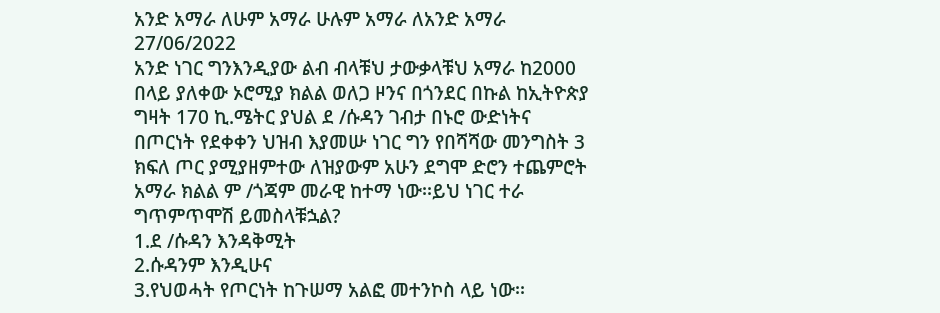አንድ አማራ ለሁም አማራ ሁሉም አማራ ለአንድ አማራ
27/06/2022
አንድ ነገር ግንእንዲያው ልብ ብላቹህ ታውቃላቹህ አማራ ከ2000 በላይ ያለቀው ኦሮሚያ ክልል ወለጋ ዞንና በጎንደር በኩል ከኢትዮጵያ ግዛት 170 ኪ.ሜትር ያህል ደ /ሱዳን ገብታ በኑሮ ውድነትና በጦርነት የደቀቀን ህዝብ እያመሡ ነገር ግን የበሻሻው መንግስት 3 ክፍለ ጦር ያሚያዘምተው ለዝያውም አሁን ደግሞ ድሮን ተጨምሮት አማራ ክልል ም /ጎጃም መራዊ ከተማ ነው፡፡ይህ ነገር ተራ ግጥምጥሞሽ ይመስላቹኋል?
1.ደ /ሱዳን እንዳቅሚት
2.ሱዳንም እንዲሁና
3.የህወሓት የጦርነት ከጉሠማ አልፎ መተንኮስ ላይ ነው፡፡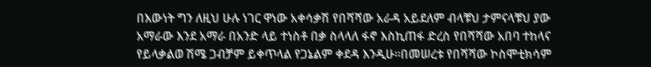በእውነት ግን ለዚህ ሁሉ ነገር ዋነው አቀሳቃሽ የበሻሻው አራዳ አይደለም ብላቹህ ታምናላቹህ ያው አማራው እንደ አማራ በአንድ ላይ ተነስቶ በቃ ስላላለ ፋኖ እስኪጠፋ ድረስ የበሻሻው አበባ ተከላና የይላቃልወ ሽሜ ጋብቻም ይቀጥላል የጋኔልም ቀደዳ እንዲሁ፡፡በመሠረቱ የበሻሻው ኮስሞቲክሳም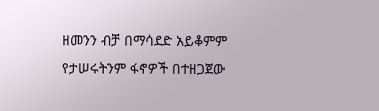ዘመንን ብቻ በማሳደድ አይቆምም የታሠሩትንም ፋኖዎች በተዘጋጀው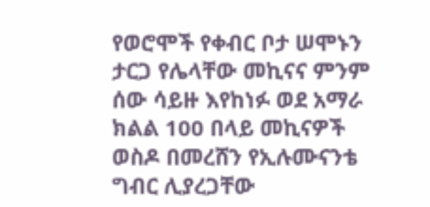የወሮሞች የቀብር ቦታ ሠሞኑን ታርጋ የሌላቸው መኪናና ምንም ሰው ሳይዙ እየከነፉ ወደ አማራ ክልል 100 በላይ መኪናዎች ወስዶ በመረሸን የኢሉሙናንቴ ግብር ሊያረጋቸው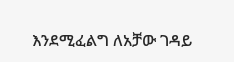እንደሚፈልግ ለአቻው ገዳይ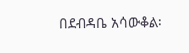በደብዳቤ አሳውቆል፡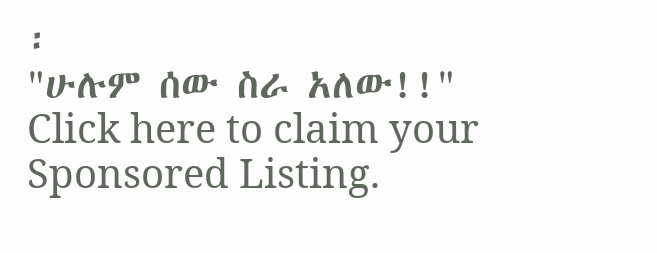፡
"ሁሉም ሰው ስራ አለው!!"
Click here to claim your Sponsored Listing.